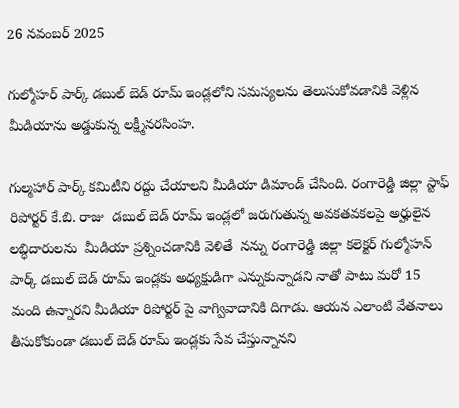26 నవంబర్ 2025

గుల్మోహర్ పార్క్ డబుల్ బెడ్ రూమ్ ఇండ్లలోని సమస్యలను తెలుసుకోవడానికి వెళ్లిన మీడియాను అడ్డుకున్న లక్ష్మీనరసింహ.

గుల్మహార్ పార్క్ కమిటీని రద్దు చేయాలని మీడియా డిమాండ్ చేసింది. రంగారెడ్డి జిల్లా స్టాఫ్ రిపోర్టర్ కే.బి. రాజు  డబుల్ బెడ్ రూమ్ ఇండ్లలో జరుగుతున్న అవకతవకలపై అర్హులైన లబ్ధిదారులను  మీడియా ప్రశ్నించడానికి వెళితే  నన్ను రంగారెడ్డి జిల్లా కలెక్టర్ గుల్మోహన్ పార్క్ డబుల్ బెడ్ రూమ్ ఇండ్లకు అధ్యక్షుడిగా ఎన్నుకున్నాడని నాతో పాటు మరో 15 మంది ఉన్నారని మీడియా రిపోర్టర్ పై వాగ్వివాదానికి దిగాడు. ఆయన ఎలాంటి వేతనాలు తీసుకోకుండా డబుల్ బెడ్ రూమ్ ఇండ్లకు సేవ చేస్తున్నానని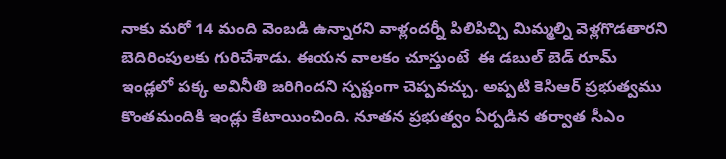నాకు మరో 14 మంది వెంబడి ఉన్నారని వాళ్లందర్నీ పిలిపిచ్చి మిమ్మల్ని వెళ్లగొడతారని బెదిరింపులకు గురిచేశాడు. ఈయన వాలకం చూస్తుంటే  ఈ డబుల్ బెడ్ రూమ్ ఇండ్లలో పక్క అవినీతి జరిగిందని స్పష్టంగా చెప్పవచ్చు. అప్పటి కెసిఆర్ ప్రభుత్వము కొంతమందికి ఇండ్లు కేటాయించింది. నూతన ప్రభుత్వం ఏర్పడిన తర్వాత సీఎం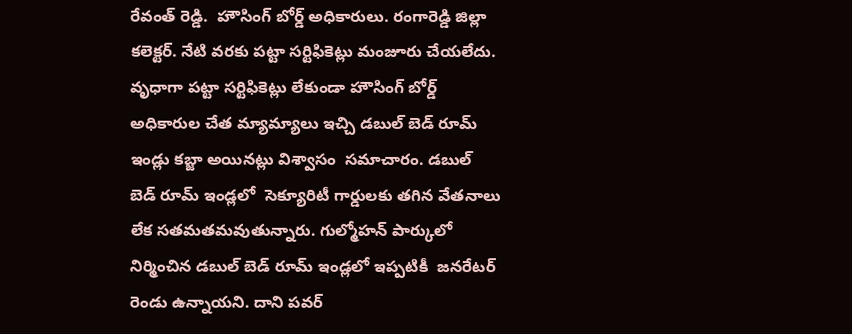రేవంత్ రెడ్డి.  హౌసింగ్ బోర్డ్ అధికారులు. రంగారెడ్డి జిల్లా కలెక్టర్. నేటి వరకు పట్టా సర్టిఫికెట్లు మంజూరు చేయలేదు. వృధాగా పట్టా సర్టిఫికెట్లు లేకుండా హౌసింగ్ బోర్డ్ అధికారుల చేత మ్యామ్యాలు ఇచ్చి డబుల్ బెడ్ రూమ్ ఇండ్లు కబ్జా అయినట్లు విశ్వాసం  సమాచారం. డబుల్ బెడ్ రూమ్ ఇండ్లలో  సెక్యూరిటీ గార్డులకు తగిన వేతనాలు లేక సతమతమవుతున్నారు. గుల్మోహన్ పార్కులో నిర్మించిన డబుల్ బెడ్ రూమ్ ఇండ్లలో ఇప్పటికీ  జనరేటర్ రెండు ఉన్నాయని. దాని పవర్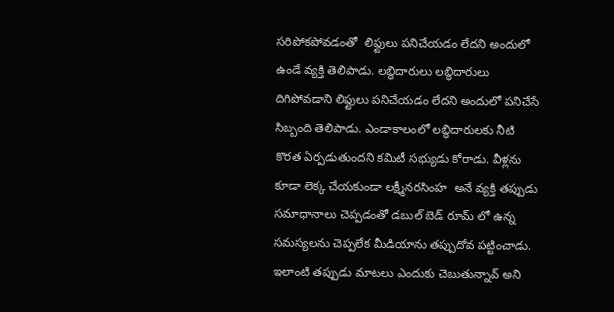సరిపోకపోవడంతో  లిఫ్టులు పనిచేయడం లేదని అందులో ఉండే వ్యక్తి తెలిపాడు. లబ్ధిదారులు లబ్ధిదారులు దిగిపోవడాని లిఫ్టులు పనిచేయడం లేదని అందులో పనిచేసే సిబ్బంది తెలిపాడు. ఎండాకాలంలో లబ్ధిదారులకు నీటి కొరత ఏర్పడుతుందని కమిటీ సభ్యుడు కోరాడు. వీళ్లను కూడా లెక్క చేయకుండా లక్ష్మీనరసింహ  అనే వ్యక్తి తప్పుడు సమాధానాలు చెప్పడంతో డబుల్ బెడ్ రూమ్ లో ఉన్న సమస్యలను చెప్పలేక మీడియాను తప్పుదోవ పట్టించాడు. ఇలాంటి తప్పుడు మాటలు ఎందుకు చెబుతున్నావ్ అని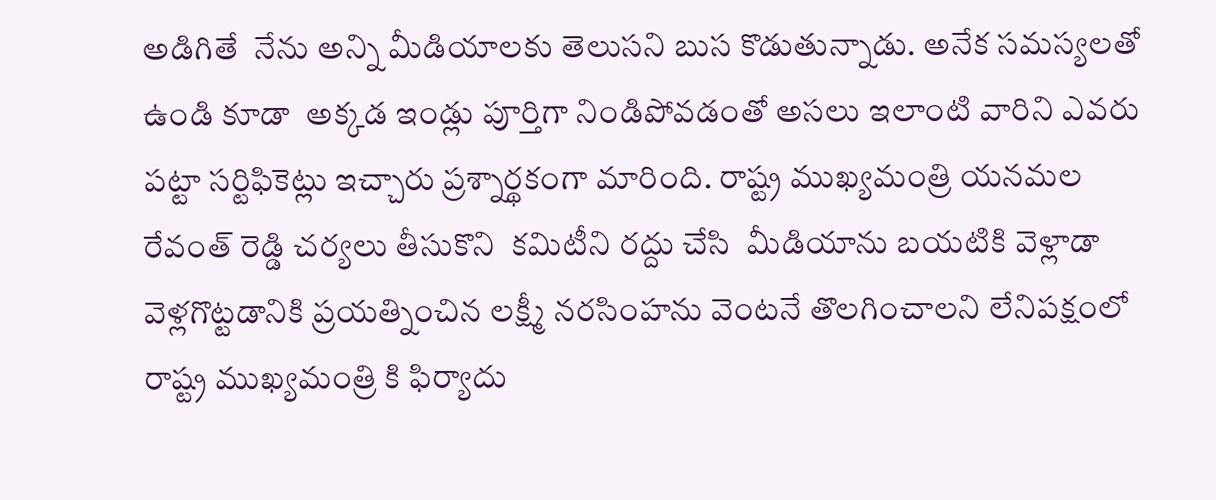అడిగితే  నేను అన్ని మీడియాలకు తెలుసని బుస కొడుతున్నాడు. అనేక సమస్యలతో ఉండి కూడా  అక్కడ ఇండ్లు పూర్తిగా నిండిపోవడంతో అసలు ఇలాంటి వారిని ఎవరు పట్టా సర్టిఫికెట్లు ఇచ్చారు ప్రశ్నార్థకంగా మారింది. రాష్ట్ర ముఖ్యమంత్రి యనమల రేవంత్ రెడ్డి చర్యలు తీసుకొని  కమిటీని రద్దు చేసి  మీడియాను బయటికి వెళ్లాడా వెళ్లగొట్టడానికి ప్రయత్నించిన లక్ష్మీ నరసింహను వెంటనే తొలగించాలని లేనిపక్షంలో  రాష్ట్ర ముఖ్యమంత్రి కి ఫిర్యాదు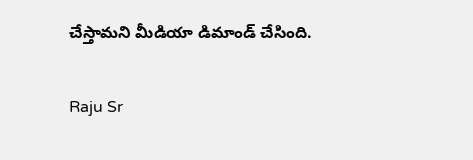చేస్తామని మీడియా డిమాండ్ చేసింది.

Raju Sr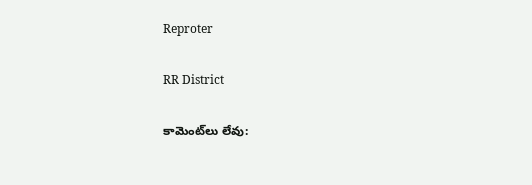Reproter

RR District

కామెంట్‌లు లేవు: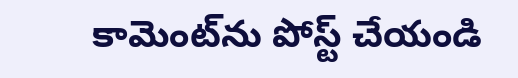కామెంట్‌ను పోస్ట్ చేయండి